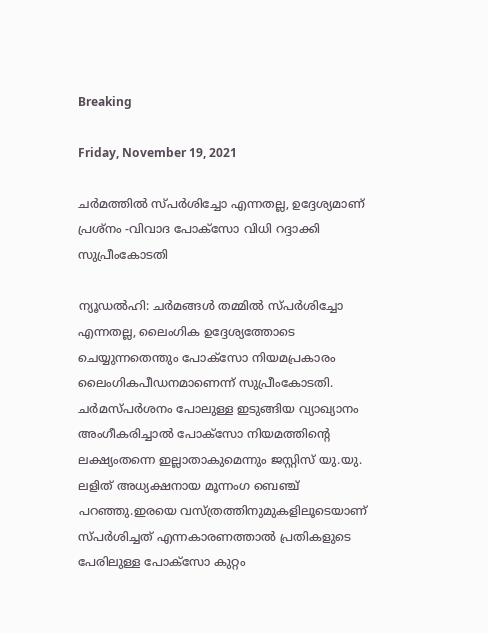Breaking

Friday, November 19, 2021

ചർമത്തിൽ സ്പർശിച്ചോ എന്നതല്ല, ഉദ്ദേശ്യമാണ് പ്രശ്നം -വിവാദ പോക്സോ വിധി റദ്ദാക്കി സുപ്രീംകോടതി

ന്യൂഡൽഹി: ചർമങ്ങൾ തമ്മിൽ സ്പർശിച്ചോ എന്നതല്ല, ലൈംഗിക ഉദ്ദേശ്യത്തോടെ ചെയ്യുന്നതെന്തും പോക്സോ നിയമപ്രകാരം ലൈംഗികപീഡനമാണെന്ന് സുപ്രീംകോടതി. ചർമസ്പർശനം പോലുള്ള ഇടുങ്ങിയ വ്യാഖ്യാനം അംഗീകരിച്ചാൽ പോക്സോ നിയമത്തിന്റെ ലക്ഷ്യംതന്നെ ഇല്ലാതാകുമെന്നും ജസ്റ്റിസ് യു.യു. ലളിത് അധ്യക്ഷനായ മൂന്നംഗ ബെഞ്ച് പറഞ്ഞു.ഇരയെ വസ്ത്രത്തിനുമുകളിലൂടെയാണ് സ്പർശിച്ചത് എന്നകാരണത്താൽ പ്രതികളുടെ പേരിലുള്ള പോക്സോ കുറ്റം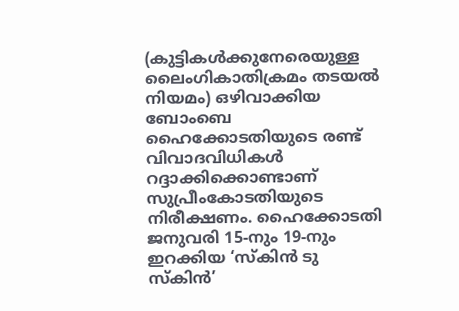(കുട്ടികൾക്കുനേരെയുള്ള ലൈംഗികാതിക്രമം തടയൽ നിയമം) ഒഴിവാക്കിയ ബോംബെ ഹൈക്കോടതിയുടെ രണ്ട് വിവാദവിധികൾ റദ്ദാക്കിക്കൊണ്ടാണ് സുപ്രീംകോടതിയുടെ നിരീക്ഷണം. ഹൈക്കോടതി ജനുവരി 15-നും 19-നും ഇറക്കിയ ‘സ്കിൻ ടു സ്കിൻ’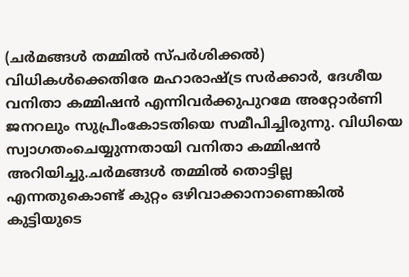(ചർമങ്ങൾ തമ്മിൽ സ്പർശിക്കൽ) വിധികൾക്കെതിരേ മഹാരാഷ്ട്ര സർക്കാർ, ദേശീയ വനിതാ കമ്മിഷൻ എന്നിവർക്കുപുറമേ അറ്റോർണി ജനറലും സുപ്രീംകോടതിയെ സമീപിച്ചിരുന്നു. വിധിയെ സ്വാഗതംചെയ്യുന്നതായി വനിതാ കമ്മിഷൻ അറിയിച്ചു.ചർമങ്ങൾ തമ്മിൽ തൊട്ടില്ല എന്നതുകൊണ്ട് കുറ്റം ഒഴിവാക്കാനാണെങ്കിൽ കുട്ടിയുടെ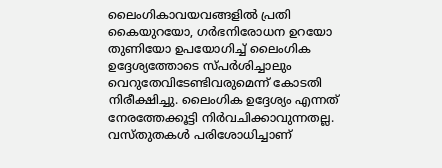ലൈംഗികാവയവങ്ങളിൽ പ്രതി കൈയുറയോ, ഗർഭനിരോധന ഉറയോ തുണിയോ ഉപയോഗിച്ച് ലൈംഗിക ഉദ്ദേശ്യത്തോടെ സ്പർശിച്ചാലും വെറുതേവിടേണ്ടിവരുമെന്ന് കോടതി നിരീക്ഷിച്ചു. ലൈംഗിക ഉദ്ദേശ്യം എന്നത്‌ നേരത്തേക്കൂട്ടി നിർവചിക്കാവുന്നതല്ല. വസ്തുതകൾ പരിശോധിച്ചാണ്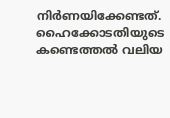നിർണയിക്കേണ്ടത്. ഹൈക്കോടതിയുടെ കണ്ടെത്തൽ വലിയ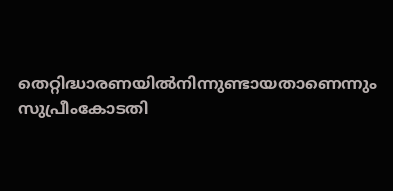തെറ്റിദ്ധാരണയിൽനിന്നുണ്ടായതാണെന്നും സുപ്രീംകോടതി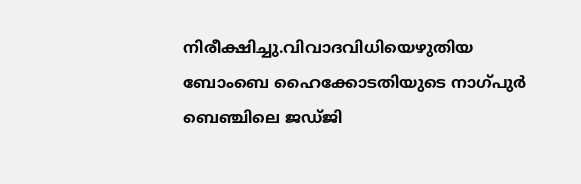നിരീക്ഷിച്ചു.വിവാദവിധിയെഴുതിയ ബോംബെ ഹൈക്കോടതിയുടെ നാഗ്പുർ ബെഞ്ചിലെ ജഡ്ജി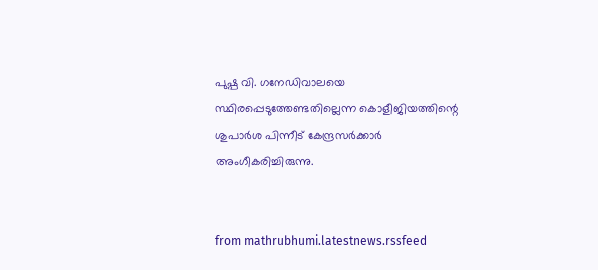പുഷ്പ വി. ഗനേഡിവാലയെ സ്ഥിരപ്പെടുത്തേണ്ടതില്ലെന്ന കൊളീജിയത്തിന്റെ ശുപാർശ പിന്നീട് കേന്ദ്രസർക്കാർ അംഗീകരിച്ചിരുന്നു.


from mathrubhumi.latestnews.rssfeed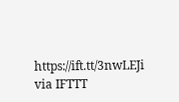https://ift.tt/3nwLEJi
via IFTTT